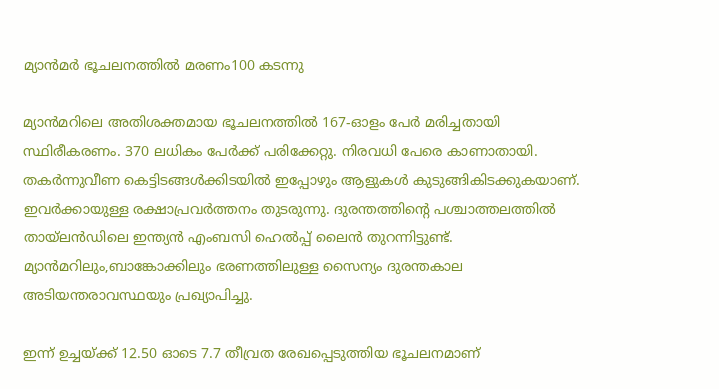മ്യാന്‍മര്‍ ഭൂചലനത്തില്‍ മരണം100 കടന്നു

മ്യാന്‍മറിലെ അതിശക്തമായ ഭൂചലനത്തില്‍ 167-ഓളം പേര്‍ മരിച്ചതായി സ്ഥിരീകരണം. 370 ലധികം പേര്‍ക്ക് പരിക്കേറ്റു. നിരവധി പേരെ കാണാതായി. തകര്‍ന്നുവീണ കെട്ടിടങ്ങള്‍ക്കിടയില്‍ ഇപ്പോഴും ആളുകള്‍ കുടുങ്ങികിടക്കുകയാണ്. ഇവര്‍ക്കായുള്ള രക്ഷാപ്രവര്‍ത്തനം തുടരുന്നു. ദുരന്തത്തിന്റെ പശ്ചാത്തലത്തില്‍ തായ്ലന്‍ഡിലെ ഇന്ത്യന്‍ എംബസി ഹെല്‍പ്പ് ലൈന്‍ തുറന്നിട്ടുണ്ട്. മ്യാന്‍മറിലും,ബാങ്കോക്കിലും ഭരണത്തിലുള്ള സൈന്യം ദുരന്തകാല അടിയന്തരാവസ്ഥയും പ്രഖ്യാപിച്ചു.

ഇന്ന് ഉച്ചയ്ക്ക് 12.50 ഓടെ 7.7 തീവ്രത രേഖപ്പെടുത്തിയ ഭൂചലനമാണ്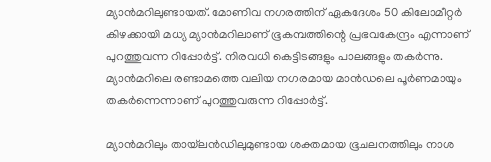മ്യാന്‍മറിലുണ്ടായത്. മോണിവ നഗരത്തിന് ഏകദേശം 50 കിലോമീറ്റര്‍ കിഴക്കായി മധ്യ മ്യാന്‍മറിലാണ് ഭൂകമ്പത്തിന്റെ പ്രഭവകേന്ദ്രം എന്നാണ് പുറത്തുവന്ന റിപ്പോര്‍ട്ട്. നിരവധി കെട്ടിടങ്ങളും പാലങ്ങളും തകര്‍ന്നു. മ്യാന്‍മറിലെ രണ്ടാമത്തെ വലിയ നഗരമായ മാന്‍ഡലെ പൂര്‍ണമായും തകര്‍ന്നെന്നാണ് പുറത്തുവരുന്ന റിപ്പോര്‍ട്ട്.

മ്യാന്‍മറിലും തായ്‌ലന്‍ഡിലുമുണ്ടായ ശക്തമായ ഭൂചലനത്തിലും നാശ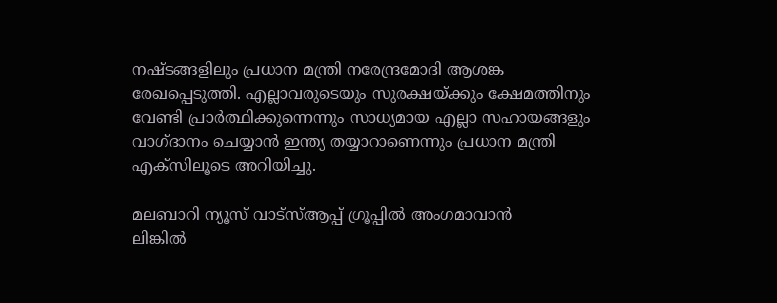നഷ്ടങ്ങളിലും പ്രധാന മന്ത്രി നരേന്ദ്രമോദി ആശങ്ക രേഖപ്പെടുത്തി. എല്ലാവരുടെയും സുരക്ഷയ്ക്കും ക്ഷേമത്തിനും വേണ്ടി പ്രാര്‍ത്ഥിക്കുന്നെന്നും സാധ്യമായ എല്ലാ സഹായങ്ങളും വാഗ്ദാനം ചെയ്യാന്‍ ഇന്ത്യ തയ്യാറാണെന്നും പ്രധാന മന്ത്രി എക്‌സിലൂടെ അറിയിച്ചു.

മലബാറി ന്യൂസ് വാട്‌സ്ആപ്പ് ഗ്രൂപ്പില്‍ അംഗമാവാന്‍
ലിങ്കില്‍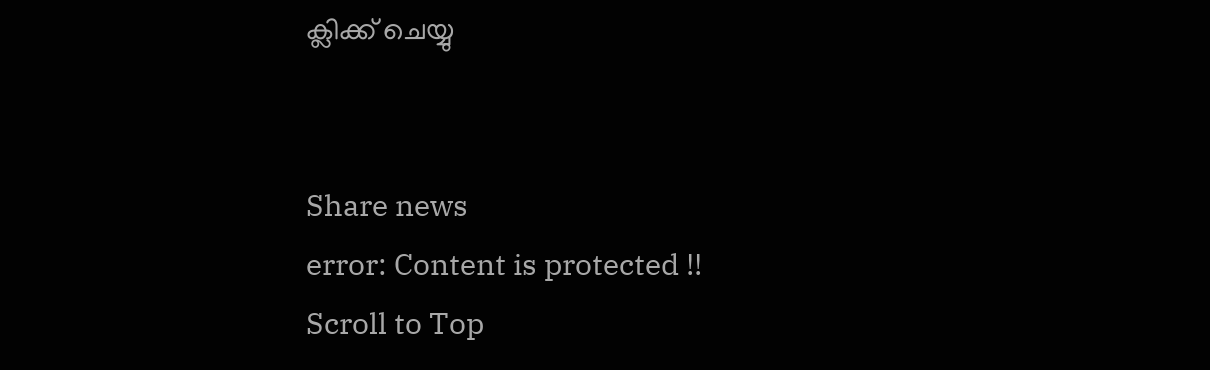ക്ലിക്ക് ചെയ്യു


Share news
error: Content is protected !!
Scroll to Top